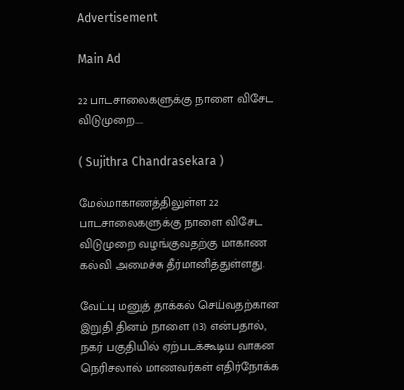Advertisement

Main Ad

22 பாடசாலைகளுக்கு நாளை விசேட விடுமுறை....

( Sujithra Chandrasekara )

மேல்மாகாணத்திலுள்ள 22 பாடசாலைகளுக்கு நாளை விசேட விடுமுறை வழங்குவதற்கு மாகாண கல்வி அமைச்சு தீர்மானித்துள்ளது.

வேட்பு மனுத் தாக்கல் செய்வதற்கான இறுதி தினம் நாளை (13) என்பதால், நகர் பகுதியில் ஏற்படக்கூடிய வாகன நெரிசலால் மாணவர்கள் எதிர்நோக்க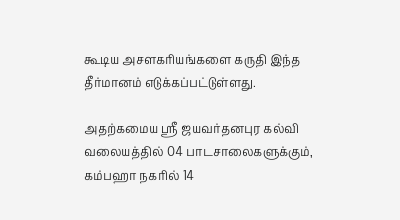கூடிய அசளகரியங்களை கருதி இந்த தீர்மானம் எடுக்கப்பட்டுள்ளது.

அதற்கமைய ஶ்ரீ ஜயவர்தனபுர கல்வி வலையத்தில் 04 பாடசாலைகளுக்கும், கம்பஹா நகரில் 14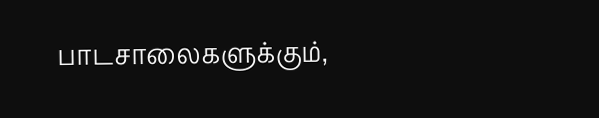பாடசாலைகளுக்கும்,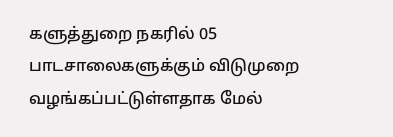களுத்துறை நகரில் 05 பாடசாலைகளுக்கும் விடுமுறை வழங்கப்பட்டுள்ளதாக மேல்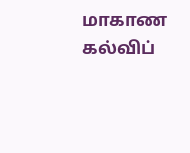மாகாண கல்விப்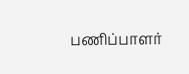பணிப்பாளர்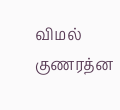விமல் குணரத்ன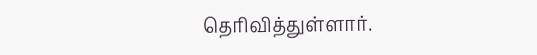தெரிவித்துள்ளார்.